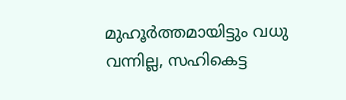മുഹൂർത്തമായിട്ടും വധു വന്നില്ല, സഹികെട്ട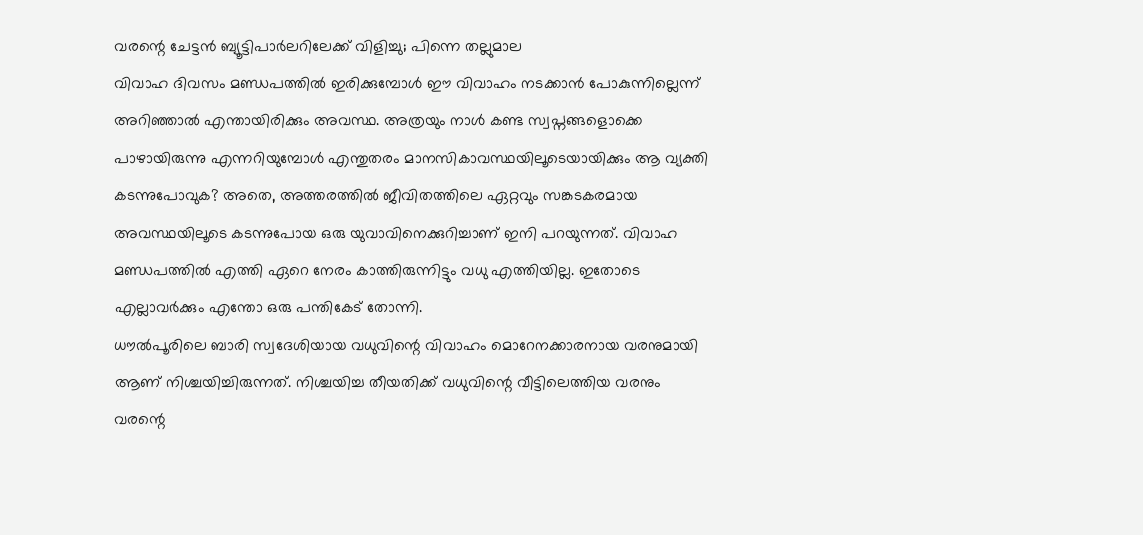വരന്റെ ചേട്ടൻ ബ്യൂട്ടിപാർലറിലേക്ക് വിളിച്ചു; പിന്നെ തല്ലുമാല
വിവാഹ ദിവസം മണ്ഡപത്തിൽ ഇരിക്കുമ്പോൾ ഈ വിവാഹം നടക്കാൻ പോകുന്നില്ലെന്ന് അറിഞ്ഞാൽ എന്തായിരിക്കും അവസ്ഥ. അത്രയും നാൾ കണ്ട സ്വപ്നങ്ങളൊക്കെ പാഴായിരുന്നു എന്നറിയുമ്പോൾ എന്തുതരം മാനസികാവസ്ഥയിലൂടെയായിക്കും ആ വ്യക്തി കടന്നുപോവുക? അതെ, അത്തരത്തിൽ ജീവിതത്തിലെ ഏറ്റവും സങ്കടകരമായ അവസ്ഥയിലൂടെ കടന്നുപോയ ഒരു യുവാവിനെക്കുറിച്ചാണ് ഇനി പറയുന്നത്. വിവാഹ മണ്ഡപത്തിൽ എത്തി ഏറെ നേരം കാത്തിരുന്നിട്ടും വധു എത്തിയില്ല. ഇതോടെ എല്ലാവർക്കും എന്തോ ഒരു പന്തികേട് തോന്നി.
ധൗൽപൂരിലെ ബാരി സ്വദേശിയായ വധുവിന്റെ വിവാഹം മൊറേനക്കാരനായ വരനുമായി ആണ് നിശ്ചയിച്ചിരുന്നത്. നിശ്ചയിച്ച തീയതിക്ക് വധുവിന്റെ വീട്ടിലെത്തിയ വരനും വരന്റെ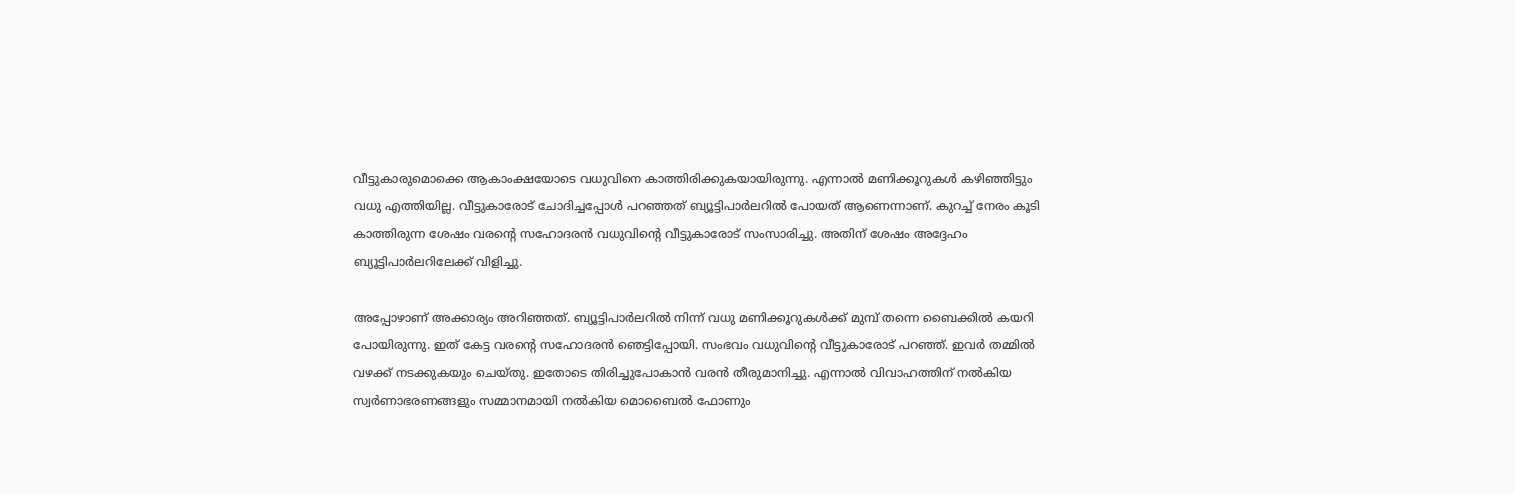വീട്ടുകാരുമൊക്കെ ആകാംക്ഷയോടെ വധുവിനെ കാത്തിരിക്കുകയായിരുന്നു. എന്നാൽ മണിക്കൂറുകൾ കഴിഞ്ഞിട്ടും വധു എത്തിയില്ല. വീട്ടുകാരോട് ചോദിച്ചപ്പോൾ പറഞ്ഞത് ബ്യൂട്ടിപാർലറിൽ പോയത് ആണെന്നാണ്. കുറച്ച് നേരം കൂടി കാത്തിരുന്ന ശേഷം വരന്റെ സഹോദരൻ വധുവിന്റെ വീട്ടുകാരോട് സംസാരിച്ചു. അതിന് ശേഷം അദ്ദേഹം ബ്യൂട്ടിപാർലറിലേക്ക് വിളിച്ചു.

അപ്പോഴാണ് അക്കാര്യം അറിഞ്ഞത്. ബ്യൂട്ടിപാർലറിൽ നിന്ന് വധു മണിക്കൂറുകൾക്ക് മുമ്പ് തന്നെ ബൈക്കിൽ കയറി പോയിരുന്നു. ഇത് കേട്ട വരന്റെ സഹോദരൻ ഞെട്ടിപ്പോയി. സംഭവം വധുവിന്റെ വീട്ടുകാരോട് പറഞ്ഞ്. ഇവർ തമ്മിൽ വഴക്ക് നടക്കുകയും ചെയ്തു. ഇതോടെ തിരിച്ചുപോകാൻ വരൻ തീരുമാനിച്ചു. എന്നാൽ വിവാഹത്തിന് നൽകിയ സ്വർണാഭരണങ്ങളും സമ്മാനമായി നൽകിയ മൊബൈൽ ഫോണും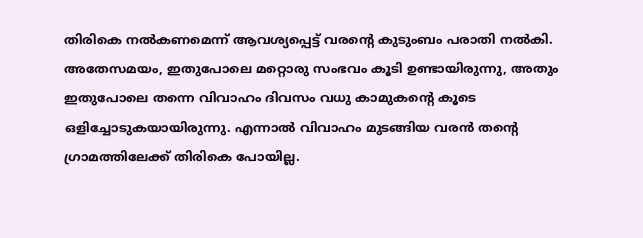തിരികെ നൽകണമെന്ന് ആവശ്യപ്പെട്ട് വരന്റെ കുടുംബം പരാതി നൽകി.
അതേസമയം, ഇതുപോലെ മറ്റൊരു സംഭവം കൂടി ഉണ്ടായിരുന്നു, അതും ഇതുപോലെ തന്നെ വിവാഹം ദിവസം വധു കാമുകന്റെ കൂടെ ഒളിച്ചോടുകയായിരുന്നു. എന്നാൽ വിവാഹം മുടങ്ങിയ വരൻ തന്റെ ഗ്രാമത്തിലേക്ക് തിരികെ പോയില്ല.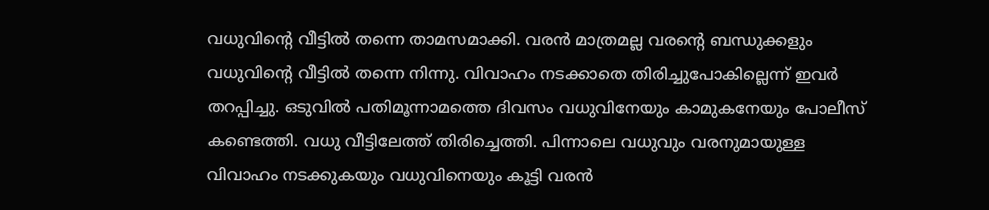വധുവിന്റെ വീട്ടിൽ തന്നെ താമസമാക്കി. വരൻ മാത്രമല്ല വരന്റെ ബന്ധുക്കളും വധുവിന്റെ വീട്ടിൽ തന്നെ നിന്നു. വിവാഹം നടക്കാതെ തിരിച്ചുപോകില്ലെന്ന് ഇവർ തറപ്പിച്ചു. ഒടുവിൽ പതിമൂന്നാമത്തെ ദിവസം വധുവിനേയും കാമുകനേയും പോലീസ് കണ്ടെത്തി. വധു വീട്ടിലേത്ത് തിരിച്ചെത്തി. പിന്നാലെ വധുവും വരനുമായുള്ള വിവാഹം നടക്കുകയും വധുവിനെയും കൂട്ടി വരൻ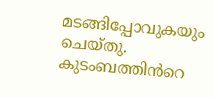മടങ്ങിപ്പോവുകയും ചെയ്തു. കുടംബത്തിൻറെ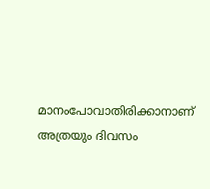മാനംപോവാതിരിക്കാനാണ് അത്രയും ദിവസം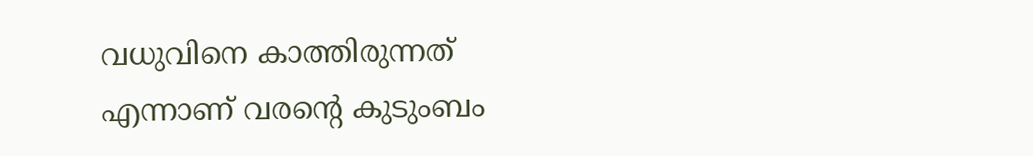വധുവിനെ കാത്തിരുന്നത് എന്നാണ് വരന്റെ കുടുംബം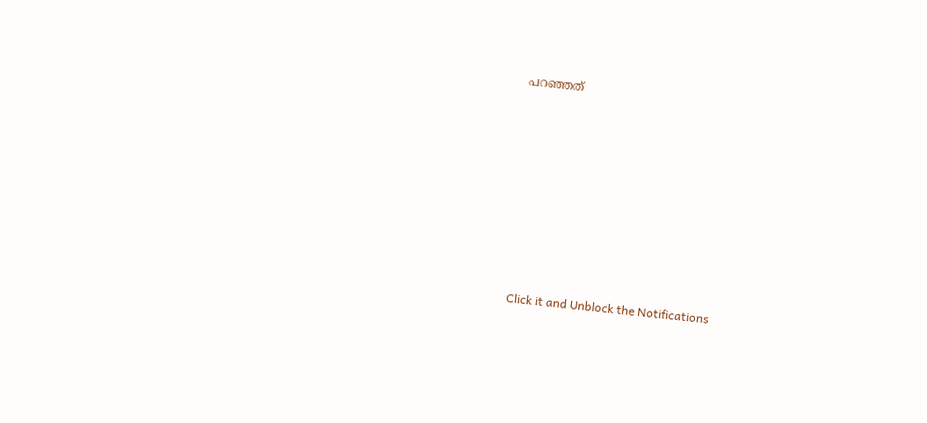പറഞ്ഞത്












Click it and Unblock the Notifications